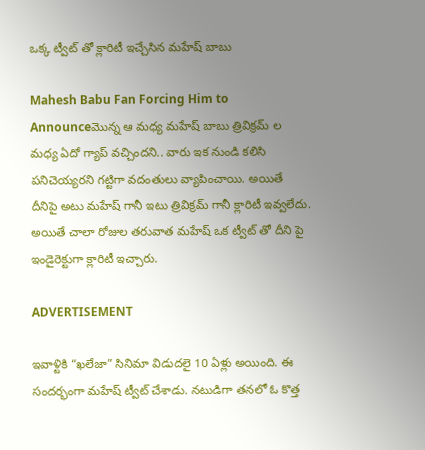ఒక్క ట్వీట్ తో క్లారిటీ ఇచ్చేసిన మహేష్ బాబు

Mahesh Babu Fan Forcing Him to Announceమొన్న ఆ మధ్య మహేష్ బాబు త్రివిక్రమ్ ల మధ్య ఏదో గ్యాప్ వచ్చిందని.. వారు ఇక నుండి కలిసి పనిచెయ్యరని గట్టిగా వదంతులు వ్యాపించాయి. అయితే దీనిపై అటు మహేష్ గానీ ఇటు త్రివిక్రమ్ గానీ క్లారిటీ ఇవ్వలేదు. అయితే చాలా రోజుల తరువాత మహేష్ ఒక ట్వీట్ తో దీని పై ఇండైరెక్టుగా క్లారిటీ ఇచ్చారు.

ADVERTISEMENT

ఇవాళ్టికి “ఖలేజా” సినిమా విడుదలై 10 ఏళ్లు అయింది. ఈ సందర్భంగా మహేష్ ట్వీట్ చేశాడు. నటుడిగా తనలో ఓ కొత్త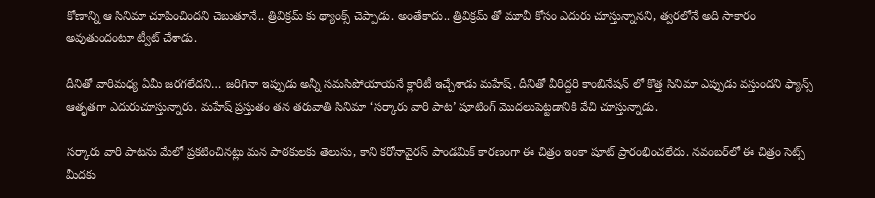కోణాన్ని ఆ సినిమా చూపించిందని చెబుతూనే.. త్రివిక్రమ్ కు థ్యాంక్స్ చెప్పాడు. అంతేకాదు.. త్రివిక్రమ్ తో మూవీ కోసం ఎదురు చూస్తున్నానని, త్వరలోనే అది సాకారం అవుతుందంటూ ట్వీట్ చేశాడు.

దీనితో వారిమధ్య ఏమీ జరగలేదని… జరిగినా ఇప్పుడు అన్నీ సమసిపోయాయనే క్లారిటీ ఇచ్చేశాడు మహేష్. దీనితో వీరిద్దరి కాంబినేషన్ లో కొత్త సినిమా ఎప్పుడు వస్తుందని ఫ్యాన్స్ ఆతృతగా ఎదురుచూస్తున్నారు. మహేష్ ప్రస్తుతం తన తరువాతి సినిమా ‘సర్కారు వారి పాట’ షూటింగ్ మొదలుపెట్టడానికి వేచి చూస్తున్నాడు.

సర్కారు వారి పాటను మేలో ప్రకటించినట్లు మన పాఠకులకు తెలుసు, కాని కరోనావైరస్ పాండమిక్ కారణంగా ఈ చిత్రం ఇంకా షూట్ ప్రారంభించలేదు. నవంబర్‌లో ఈ చిత్రం సెట్స్ మీదకు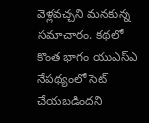వెళ్లవచ్చని మనకున్న సమాచారం. కథలో కొంత భాగం యుఎస్ఎ నేపథ్యంలో సెట్ చేయబడిందని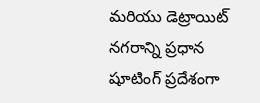మరియు డెట్రాయిట్ నగరాన్ని ప్రధాన షూటింగ్ ప్రదేశంగా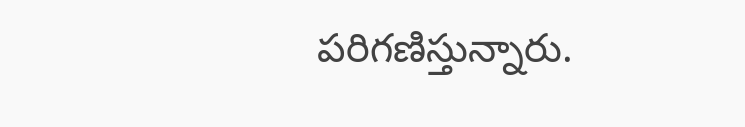పరిగణిస్తున్నారు.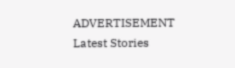ADVERTISEMENT
Latest Stories